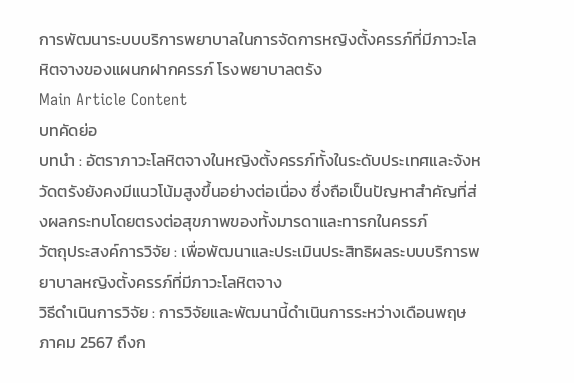การพัฒนาระบบบริการพยาบาลในการจัดการหญิงตั้งครรภ์ที่มีภาวะโลหิตจางของแผนกฝากครรภ์ โรงพยาบาลตรัง
Main Article Content
บทคัดย่อ
บทนำ : อัตราภาวะโลหิตจางในหญิงตั้งครรภ์ทั้งในระดับประเทศและจังหวัดตรังยังคงมีแนวโน้มสูงขึ้นอย่างต่อเนื่อง ซึ่งถือเป็นปัญหาสำคัญที่ส่งผลกระทบโดยตรงต่อสุขภาพของทั้งมารดาและทารกในครรภ์
วัตถุประสงค์การวิจัย : เพื่อพัฒนาและประเมินประสิทธิผลระบบบริการพยาบาลหญิงตั้งครรภ์ที่มีภาวะโลหิตจาง
วิธีดำเนินการวิจัย : การวิจัยและพัฒนานี้ดำเนินการระหว่างเดือนพฤษภาคม 2567 ถึงก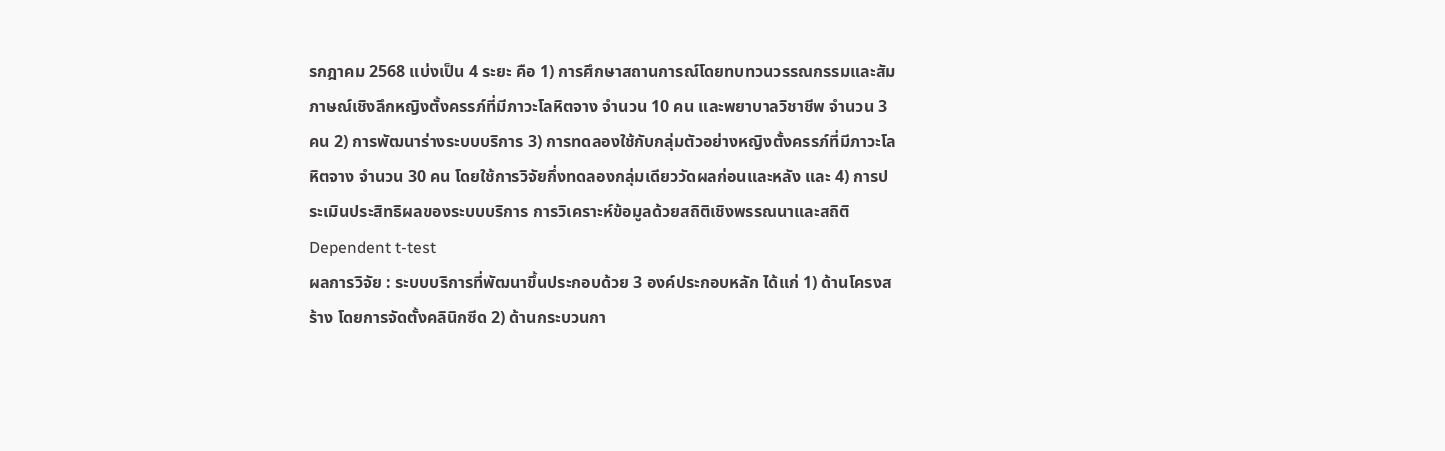รกฎาคม 2568 แบ่งเป็น 4 ระยะ คือ 1) การศึกษาสถานการณ์โดยทบทวนวรรณกรรมและสัมภาษณ์เชิงลึกหญิงตั้งครรภ์ที่มีภาวะโลหิตจาง จำนวน 10 คน และพยาบาลวิชาชีพ จำนวน 3 คน 2) การพัฒนาร่างระบบบริการ 3) การทดลองใช้กับกลุ่มตัวอย่างหญิงตั้งครรภ์ที่มีภาวะโลหิตจาง จำนวน 30 คน โดยใช้การวิจัยกึ่งทดลองกลุ่มเดียววัดผลก่อนและหลัง และ 4) การประเมินประสิทธิผลของระบบบริการ การวิเคราะห์ข้อมูลด้วยสถิติเชิงพรรณนาและสถิติ Dependent t-test
ผลการวิจัย : ระบบบริการที่พัฒนาขึ้นประกอบด้วย 3 องค์ประกอบหลัก ได้แก่ 1) ด้านโครงสร้าง โดยการจัดตั้งคลินิกซีด 2) ด้านกระบวนกา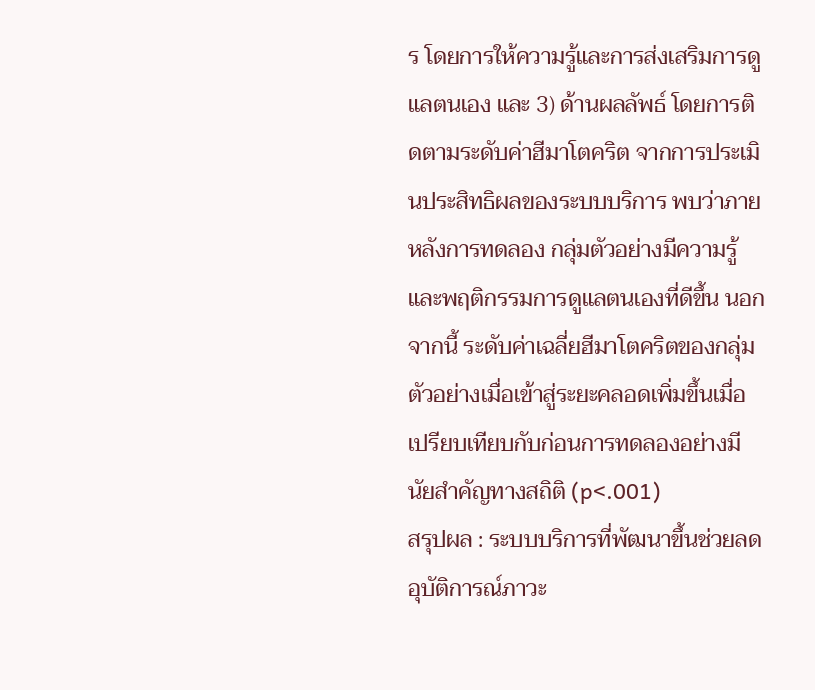ร โดยการให้ความรู้และการส่งเสริมการดูแลตนเอง และ 3) ด้านผลลัพธ์ โดยการติดตามระดับค่าฮีมาโตคริต จากการประเมินประสิทธิผลของระบบบริการ พบว่าภายหลังการทดลอง กลุ่มตัวอย่างมีความรู้และพฤติกรรมการดูแลตนเองที่ดีขึ้น นอกจากนี้ ระดับค่าเฉลี่ยฮีมาโตคริตของกลุ่มตัวอย่างเมื่อเข้าสู่ระยะคลอดเพิ่มขึ้นเมื่อเปรียบเทียบกับก่อนการทดลองอย่างมีนัยสำคัญทางสถิติ (p<.001)
สรุปผล : ระบบบริการที่พัฒนาขึ้นช่วยลดอุบัติการณ์ภาวะ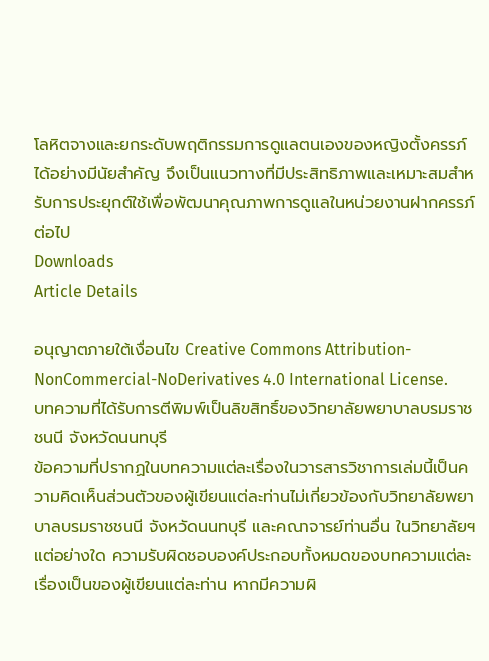โลหิตจางและยกระดับพฤติกรรมการดูแลตนเองของหญิงตั้งครรภ์ได้อย่างมีนัยสำคัญ จึงเป็นแนวทางที่มีประสิทธิภาพและเหมาะสมสำหรับการประยุกต์ใช้เพื่อพัฒนาคุณภาพการดูแลในหน่วยงานฝากครรภ์ต่อไป
Downloads
Article Details

อนุญาตภายใต้เงื่อนไข Creative Commons Attribution-NonCommercial-NoDerivatives 4.0 International License.
บทความที่ได้รับการตีพิมพ์เป็นลิขสิทธิ์ของวิทยาลัยพยาบาลบรมราชชนนี จังหวัดนนทบุรี
ข้อความที่ปรากฏในบทความแต่ละเรื่องในวารสารวิชาการเล่มนี้เป็นความคิดเห็นส่วนตัวของผู้เขียนแต่ละท่านไม่เกี่ยวข้องกับวิทยาลัยพยาบาลบรมราชชนนี จังหวัดนนทบุรี และคณาจารย์ท่านอื่น ในวิทยาลัยฯ แต่อย่างใด ความรับผิดชอบองค์ประกอบทั้งหมดของบทความแต่ละเรื่องเป็นของผู้เขียนแต่ละท่าน หากมีความผิ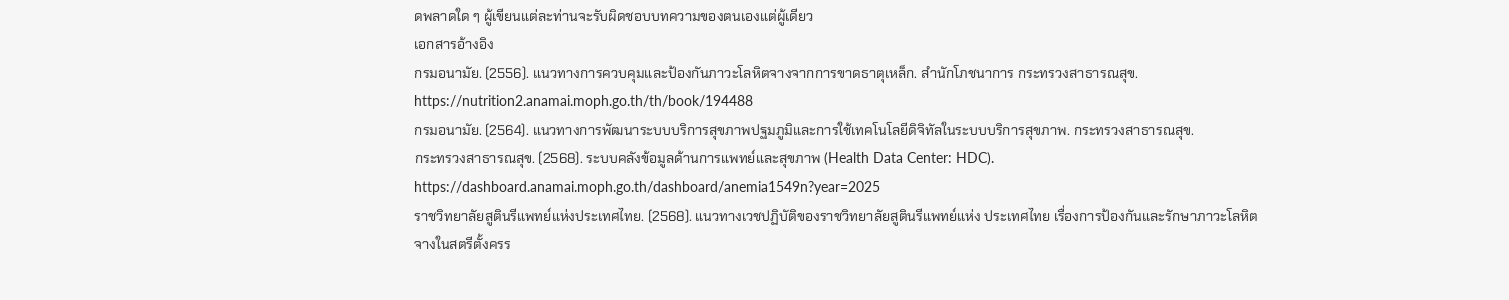ดพลาดใด ๆ ผู้เขียนแต่ละท่านจะรับผิดชอบบทความของตนเองแต่ผู้เดียว
เอกสารอ้างอิง
กรมอนามัย. (2556). แนวทางการควบคุมและป้องกันภาวะโลหิตจางจากการขาดธาตุเหล็ก. สำนักโภชนาการ กระทรวงสาธารณสุข. https://nutrition2.anamai.moph.go.th/th/book/194488
กรมอนามัย. (2564). แนวทางการพัฒนาระบบบริการสุขภาพปฐมภูมิและการใช้เทคโนโลยีดิจิทัลในระบบบริการสุขภาพ. กระทรวงสาธารณสุข.
กระทรวงสาธารณสุข. (2568). ระบบคลังข้อมูลด้านการแพทย์และสุขภาพ (Health Data Center: HDC). https://dashboard.anamai.moph.go.th/dashboard/anemia1549n?year=2025
ราชวิทยาลัยสูตินรีแพทย์แห่งประเทศไทย. (2568). แนวทางเวชปฏิบัติของราชวิทยาลัยสูตินรีแพทย์แห่ง ประเทศไทย เรื่องการป้องกันและรักษาภาวะโลหิตจางในสตรีตั้งครร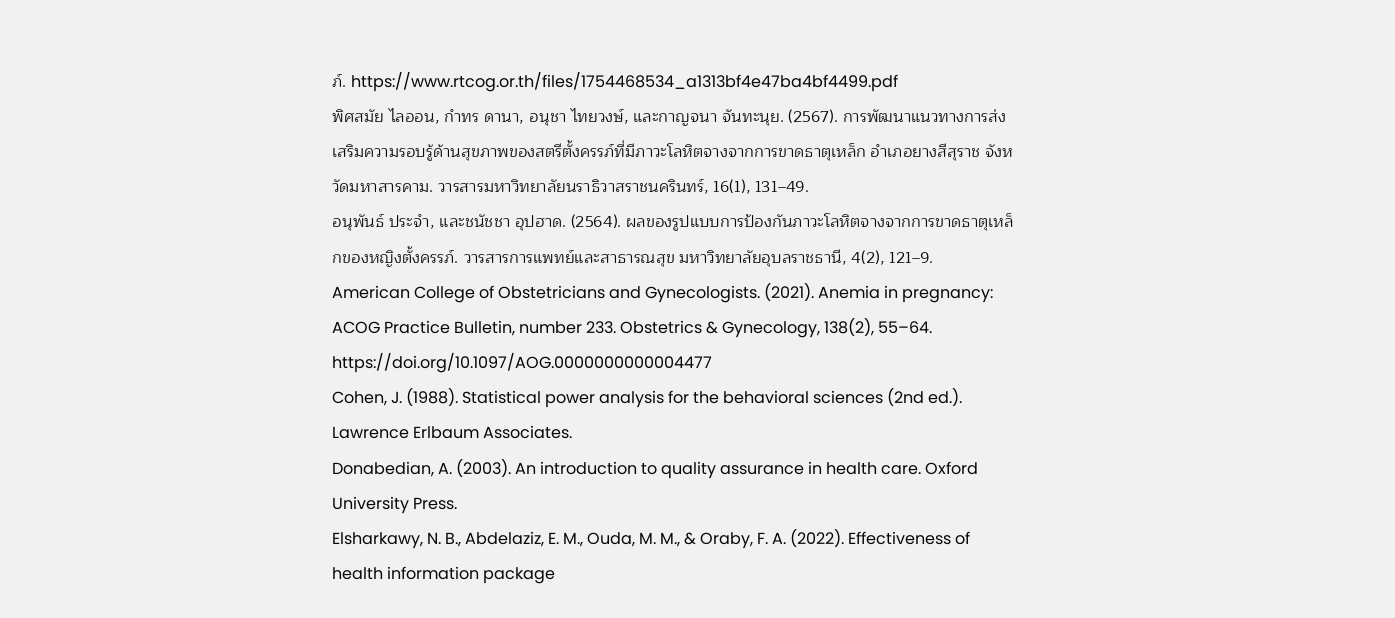ภ์. https://www.rtcog.or.th/files/1754468534_a1313bf4e47ba4bf4499.pdf
พิศสมัย ไลออน, กำทร ดานา, อนุชา ไทยวงษ์, และกาญจนา จันทะนุย. (2567). การพัฒนาแนวทางการส่ง เสริมความรอบรู้ด้านสุขภาพของสตรีตั้งครรภ์ที่มีภาวะโลหิตจางจากการขาดธาตุเหล็ก อำเภอยางสีสุราช จังหวัดมหาสารคาม. วารสารมหาวิทยาลัยนราธิวาสราชนครินทร์, 16(1), 131–49.
อนุพันธ์ ประจำ, และชนัชชา อุปฮาด. (2564). ผลของรูปแบบการป้องกันภาวะโลหิตจางจากการขาดธาตุเหล็กของหญิงตั้งครรภ์. วารสารการแพทย์และสาธารณสุข มหาวิทยาลัยอุบลราชธานี, 4(2), 121–9.
American College of Obstetricians and Gynecologists. (2021). Anemia in pregnancy: ACOG Practice Bulletin, number 233. Obstetrics & Gynecology, 138(2), 55–64. https://doi.org/10.1097/AOG.0000000000004477
Cohen, J. (1988). Statistical power analysis for the behavioral sciences (2nd ed.). Lawrence Erlbaum Associates.
Donabedian, A. (2003). An introduction to quality assurance in health care. Oxford University Press.
Elsharkawy, N. B., Abdelaziz, E. M., Ouda, M. M., & Oraby, F. A. (2022). Effectiveness of health information package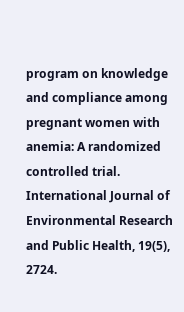program on knowledge and compliance among pregnant women with anemia: A randomized controlled trial. International Journal of Environmental Research and Public Health, 19(5), 2724.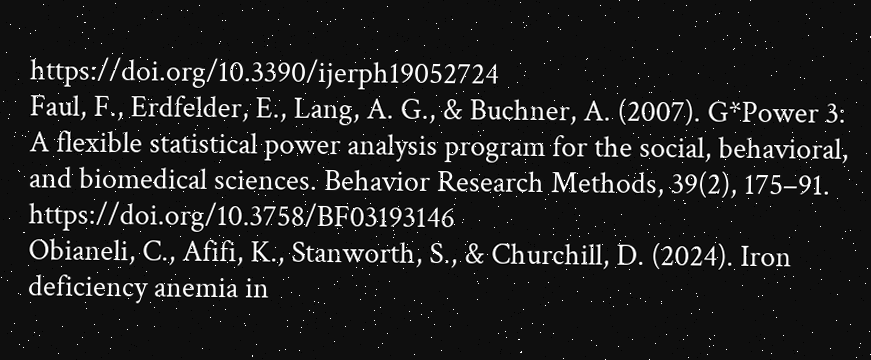https://doi.org/10.3390/ijerph19052724
Faul, F., Erdfelder, E., Lang, A. G., & Buchner, A. (2007). G*Power 3: A flexible statistical power analysis program for the social, behavioral, and biomedical sciences. Behavior Research Methods, 39(2), 175–91. https://doi.org/10.3758/BF03193146
Obianeli, C., Afifi, K., Stanworth, S., & Churchill, D. (2024). Iron deficiency anemia in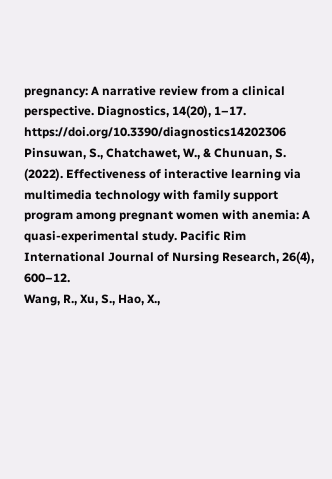pregnancy: A narrative review from a clinical perspective. Diagnostics, 14(20), 1–17. https://doi.org/10.3390/diagnostics14202306
Pinsuwan, S., Chatchawet, W., & Chunuan, S. (2022). Effectiveness of interactive learning via multimedia technology with family support program among pregnant women with anemia: A quasi-experimental study. Pacific Rim International Journal of Nursing Research, 26(4), 600–12.
Wang, R., Xu, S., Hao, X.,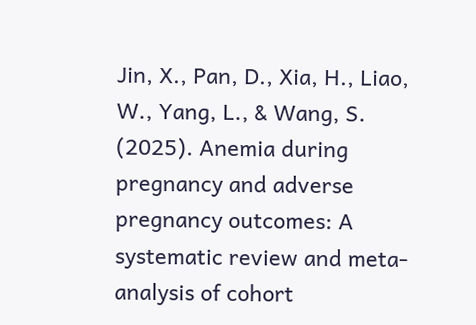Jin, X., Pan, D., Xia, H., Liao, W., Yang, L., & Wang, S. (2025). Anemia during pregnancy and adverse pregnancy outcomes: A systematic review and meta-analysis of cohort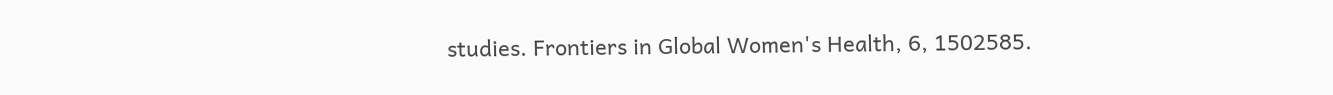studies. Frontiers in Global Women's Health, 6, 1502585.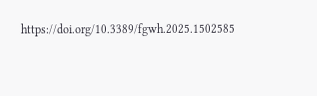https://doi.org/10.3389/fgwh.2025.1502585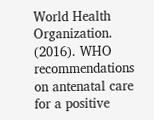World Health Organization. (2016). WHO recommendations on antenatal care for a positive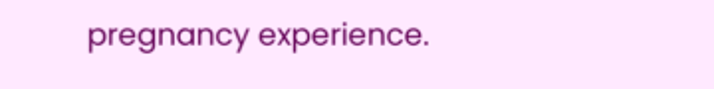pregnancy experience.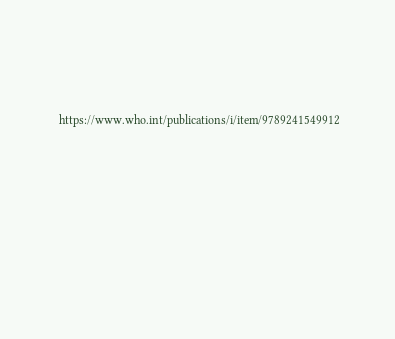https://www.who.int/publications/i/item/9789241549912